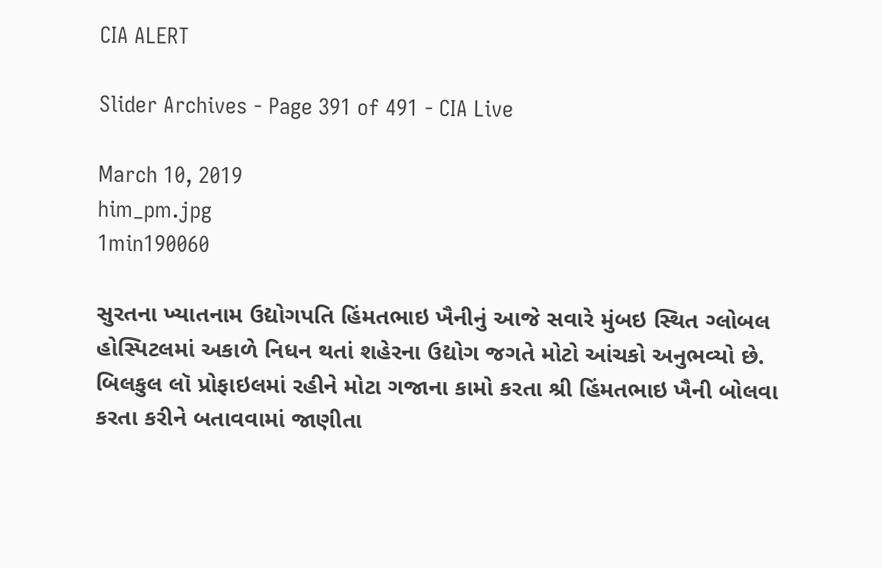CIA ALERT

Slider Archives - Page 391 of 491 - CIA Live

March 10, 2019
him_pm.jpg
1min190060

સુરતના ખ્યાતનામ ઉદ્યોગપતિ હિંમતભાઇ ખૈનીનું આજે સવારે મુંબઇ સ્થિત ગ્લોબલ હોસ્પિટલમાં અકાળે નિધન થતાં શહેરના ઉદ્યોગ જગતે મોટો આંચકો અનુભવ્યો છે. બિલકુલ લૉ પ્રોફાઇલમાં રહીને મોટા ગજાના કામો કરતા શ્રી હિંમતભાઇ ખૈની બોલવા કરતા કરીને બતાવવામાં જાણીતા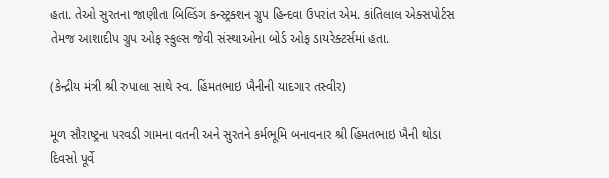હતા. તેઓ સુરતના જાણીતા બિલ્ડિંગ કન્સ્ટ્રક્શન ગ્રુપ હિન્દવા ઉપરાંત એમ. કાંતિલાલ એક્સપોર્ટસ તેમજ આશાદીપ ગ્રુપ ઓફ સ્કુલ્સ જેવી સંસ્થાઓના બોર્ડ ઓફ ડાયરેક્ટર્સમાં હતા.

(કેન્દ્રીય મંત્રી શ્રી રુપાલા સાથે સ્વ. હિંમતભાઇ ખૈનીની યાદગાર તસ્વીર)

મૂળ સૌરાષ્ટ્રના પરવડી ગામના વતની અને સુરતને કર્મભૂમિ બનાવનાર શ્રી હિંમતભાઇ ખૈની થોડા દિવસો પૂર્વે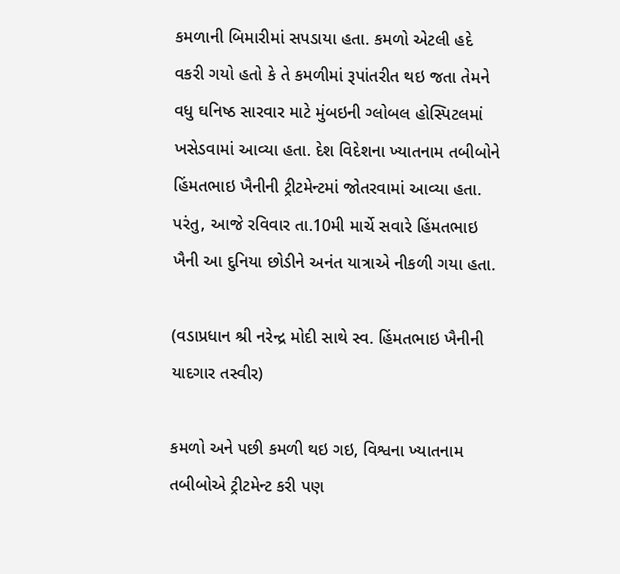કમળાની બિમારીમાં સપડાયા હતા. કમળો એટલી હદે વકરી ગયો હતો કે તે કમળીમાં રૂપાંતરીત થઇ જતા તેમને વધુ ઘનિષ્ઠ સારવાર માટે મુંબઇની ગ્લોબલ હોસ્પિટલમાં ખસેડવામાં આવ્યા હતા. દેશ વિદેશના ખ્યાતનામ તબીબોને હિંમતભાઇ ખૈનીની ટ્રીટમેન્ટમાં જોતરવામાં આવ્યા હતા. પરંતુ, આજે રવિવાર તા.10મી માર્ચે સવારે હિંમતભાઇ ખૈની આ દુનિયા છોડીને અનંત યાત્રાએ નીકળી ગયા હતા.

(વડાપ્રધાન શ્રી નરેન્દ્ર મોદી સાથે સ્વ. હિંમતભાઇ ખૈનીની યાદગાર તસ્વીર)

કમળો અને પછી કમળી થઇ ગઇ, વિશ્વના ખ્યાતનામ તબીબોએ ટ્રીટમેન્ટ કરી પણ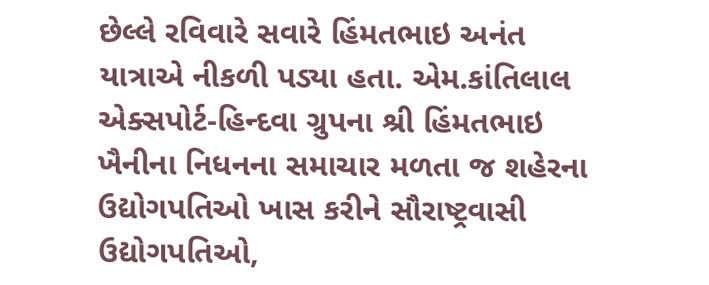છેલ્લે રવિવારે સવારે હિંમતભાઇ અનંત યાત્રાએ નીકળી પડ્યા હતા. એમ.કાંતિલાલ એક્સપોર્ટ-હિન્દવા ગ્રુપના શ્રી હિંમતભાઇ ખૈનીના નિધનના સમાચાર મળતા જ શહેરના ઉદ્યોગપતિઓ ખાસ કરીને સૌરાષ્ટ્રવાસી ઉદ્યોગપતિઓ,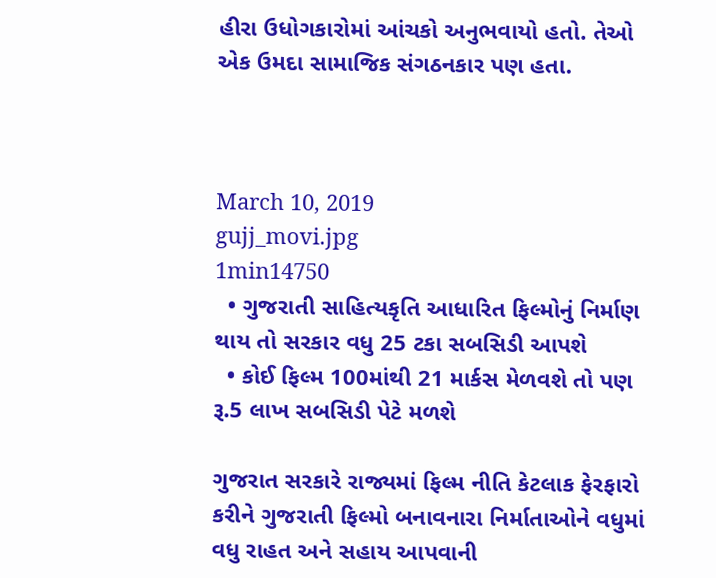હીરા ઉધોગકારોમાં આંચકો અનુભવાયો હતો. તેઓ એક ઉમદા સામાજિક સંગઠનકાર પણ હતા.



March 10, 2019
gujj_movi.jpg
1min14750
  • ગુજરાતી સાહિત્યકૃતિ આધારિત ફિલ્મોનું નિર્માણ થાય તો સરકાર વધુ 25 ટકા સબસિડી આપશે
  • કોઈ ફિલ્મ 100માંથી 21 માર્કસ મેળવશે તો પણ રૂ.5 લાખ સબસિડી પેટે મળશે

ગુજરાત સરકારે રાજ્યમાં ફિલ્મ નીતિ કેટલાક ફેરફારો કરીને ગુજરાતી ફિલ્મો બનાવનારા નિર્માતાઓને વધુમાં વધુ રાહત અને સહાય આપવાની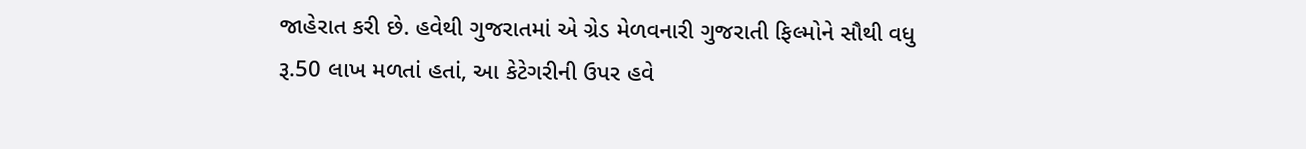જાહેરાત કરી છે. હવેથી ગુજરાતમાં એ ગ્રેડ મેળવનારી ગુજરાતી ફિલ્મોને સૌથી વધુ રૂ.50 લાખ મળતાં હતાં, આ કેટેગરીની ઉપર હવે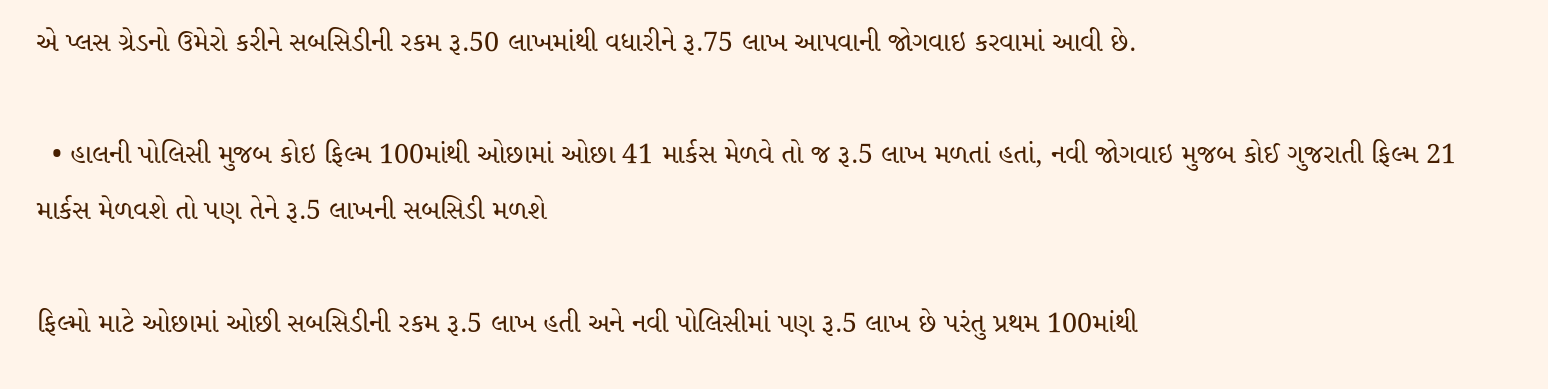એ પ્લસ ગ્રેડનો ઉમેરો કરીને સબસિડીની રકમ રૂ.50 લાખમાંથી વધારીને રૂ.75 લાખ આપવાની જોગવાઇ કરવામાં આવી છે.

  • હાલની પોલિસી મુજબ કોઇ ફિલ્મ 100માંથી ઓછામાં ઓછા 41 માર્કસ મેળવે તો જ રૂ.5 લાખ મળતાં હતાં, નવી જોગવાઇ મુજબ કોઈ ગુજરાતી ફિલ્મ 21 માર્કસ મેળવશે તો પણ તેને રૂ.5 લાખની સબસિડી મળશે

ફિલ્મો માટે ઓછામાં ઓછી સબસિડીની રકમ રૂ.5 લાખ હતી અને નવી પોલિસીમાં પણ રૂ.5 લાખ છે પરંતુ પ્રથમ 100માંથી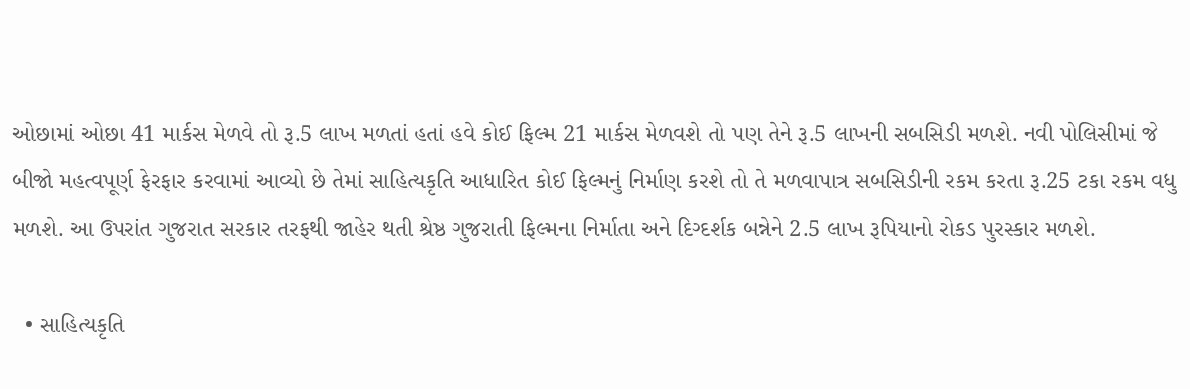ઓછામાં ઓછા 41 માર્કસ મેળવે તો રૂ.5 લાખ મળતાં હતાં હવે કોઈ ફિલ્મ 21 માર્કસ મેળવશે તો પણ તેને રૂ.5 લાખની સબસિડી મળશે. નવી પોલિસીમાં જે બીજો મહત્વપૂર્ણ ફેરફાર કરવામાં આવ્યો છે તેમાં સાહિત્યકૃતિ આધારિત કોઈ ફિલ્મનું નિર્માણ કરશે તો તે મળવાપાત્ર સબસિડીની રકમ કરતા રૂ.25 ટકા રકમ વધુ મળશે. આ ઉપરાંત ગુજરાત સરકાર તરફથી જાહેર થતી શ્રેષ્ઠ ગુજરાતી ફિલ્મના નિર્માતા અને દિગ્દર્શક બન્નેને 2.5 લાખ રૂપિયાનો રોકડ પુરસ્કાર મળશે.

  • સાહિત્યકૃતિ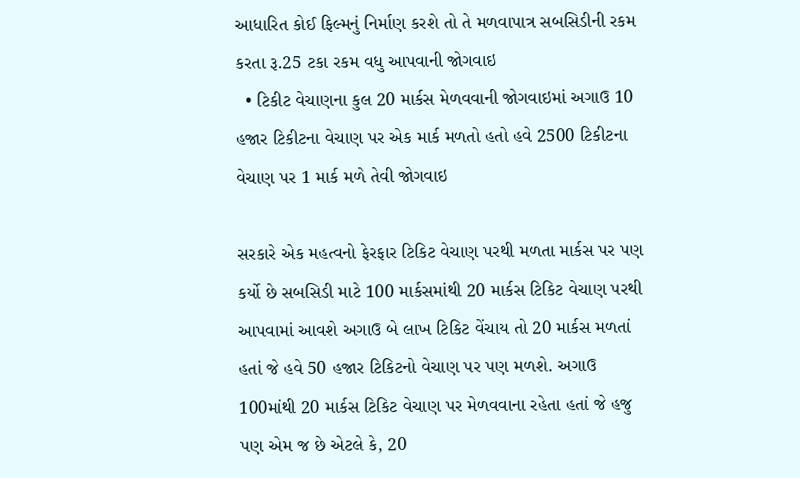આધારિત કોઈ ફિલ્મનું નિર્માણ કરશે તો તે મળવાપાત્ર સબસિડીની રકમ કરતા રૂ.25 ટકા રકમ વધુ આપવાની જોગવાઇ
  • ટિકીટ વેચાણના કુલ 20 માર્કસ મેળવવાની જોગવાઇમાં અગાઉ 10 હજાર ટિકીટના વેચાણ પર એક માર્ક મળતો હતો હવે 2500 ટિકીટના વેચાણ પર 1 માર્ક મળે તેવી જોગવાઇ

સરકારે એક મહત્વનો ફેરફાર ટિકિટ વેચાણ પરથી મળતા માર્કસ પર પણ કર્યો છે સબસિડી માટે 100 માર્કસમાંથી 20 માર્કસ ટિકિટ વેચાણ પરથી આપવામાં આવશે અગાઉ બે લાખ ટિકિટ વેંચાય તો 20 માર્કસ મળતાં હતાં જે હવે 50 હજાર ટિકિટનો વેચાણ પર પણ મળશે. અગાઉ 100માંથી 20 માર્કસ ટિકિટ વેચાણ પર મેળવવાના રહેતા હતાં જે હજુ પણ એમ જ છે એટલે કે, 20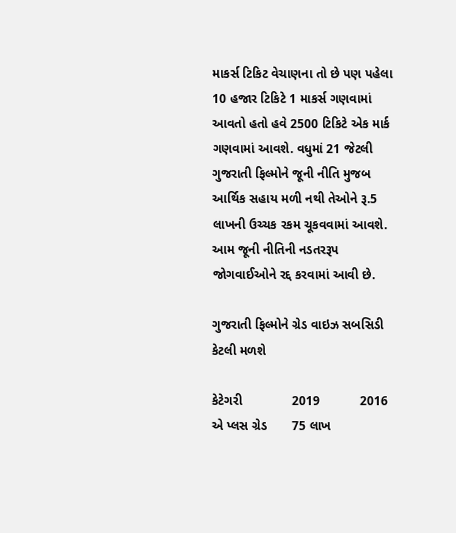માકર્સ ટિકિટ વેચાણના તો છે પણ પહેલા 10 હજાર ટિકિટે 1 માકર્સ ગણવામાં આવતો હતો હવે 2500 ટિકિટે એક માર્ક ગણવામાં આવશે. વધુમાં 21 જેટલી ગુજરાતી ફિલ્મોને જૂની નીતિ મુજબ આર્થિક સહાય મળી નથી તેઓને રૂ.5 લાખની ઉચ્ચક રકમ ચૂકવવામાં આવશે. આમ જૂની નીતિની નડતરરૂપ જોગવાઈઓને રદ્દ કરવામાં આવી છે.

ગુજરાતી ફિલ્મોને ગ્રેડ વાઇઝ સબસિડી કેટલી મળશે

કેટેગરી              2019           2016
એ પ્લસ ગ્રેડ       75 લાખ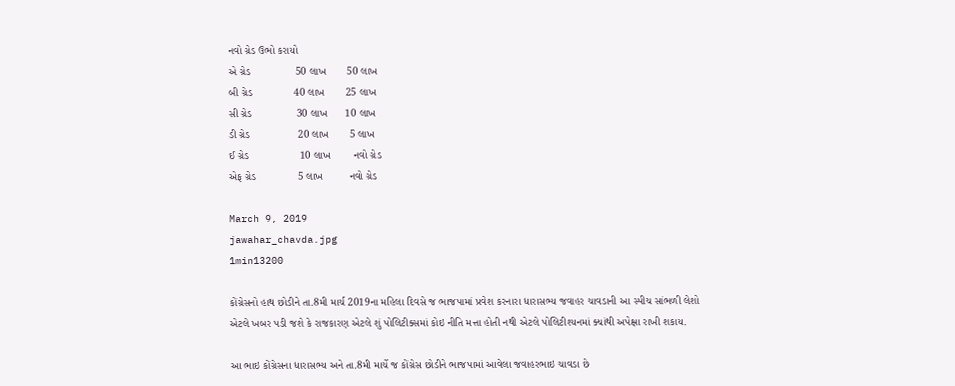નવો ગ્રેડ ઉભો કરાયો
એ ગ્રેડ               50 લાખ       50 લાખ
બી ગ્રેડ              40 લાખ       25 લાખ
સી ગ્રેડ               30 લાખ      10 લાખ
ડી ગ્રેડ                20 લાખ       5 લાખ
ઈ ગ્રેડ                 10 લાખ        નવો ગ્રેડ
એફ ગ્રેડ              5 લાખ         નવો ગ્રેડ

March 9, 2019
jawahar_chavda.jpg
1min13200

કોંગ્રેસનો હાથ છોડીને તા.8મી માર્ચ 2019ના મહિલા દિવસે જ ભાજપામાં પ્રવેશ કરનારા ધારાસભ્ય જવાહર ચાવડાની આ સ્પીચ સાંભળી લેશો એટલે ખબર પડી જશે કે રાજકારણ એટલે શું પોલિટીક્સમાં કોઇ નીતિ મત્તા હોતી નથી એટલે પોલિટીશ્યનમાં ક્યાંથી અપેક્ષા રાખી શકાય.

આ ભાઇ કોંગ્રેસના ધારાસભ્ય અને તા.8મી માર્ચે જ કોંગ્રેસ છોડીને ભાજપામાં આવેલા જવાહરભાઇ ચાવડા છે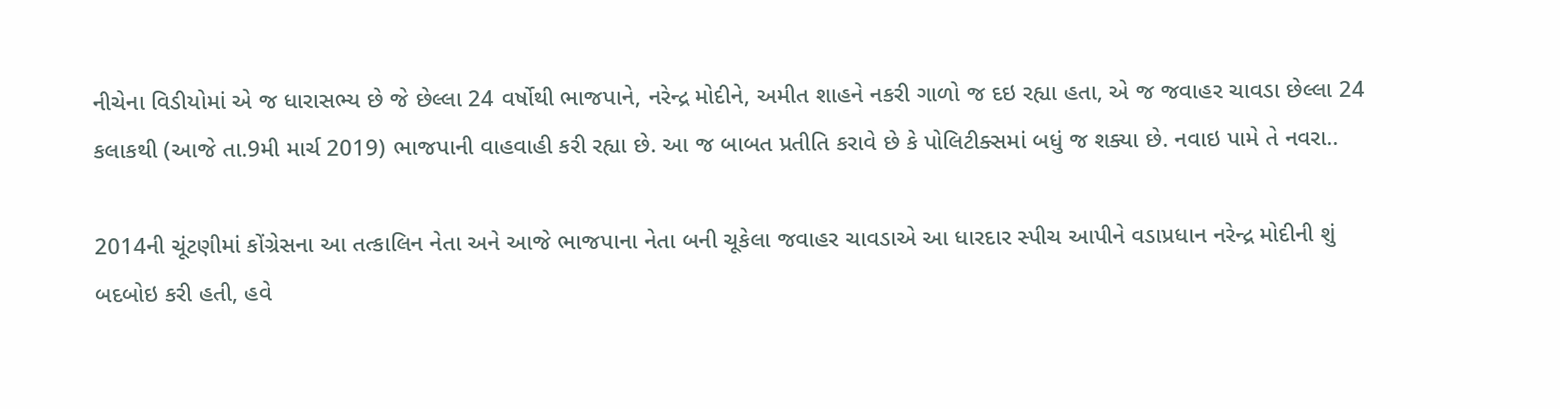નીચેના વિડીયોમાં એ જ ધારાસભ્ય છે જે છેલ્લા 24 વર્ષોથી ભાજપાને, નરેન્દ્ર મોદીને, અમીત શાહને નકરી ગાળો જ દઇ રહ્યા હતા, એ જ જવાહર ચાવડા છેલ્લા 24 કલાકથી (આજે તા.9મી માર્ચ 2019) ભાજપાની વાહવાહી કરી રહ્યા છે. આ જ બાબત પ્રતીતિ કરાવે છે કે પોલિટીક્સમાં બધું જ શક્યા છે. નવાઇ પામે તે નવરા..

2014ની ચૂંટણીમાં કોંગ્રેસના આ તત્કાલિન નેતા અને આજે ભાજપાના નેતા બની ચૂકેલા જવાહર ચાવડાએ આ ધારદાર સ્પીચ આપીને વડાપ્રધાન નરેન્દ્ર મોદીની શું બદબોઇ કરી હતી, હવે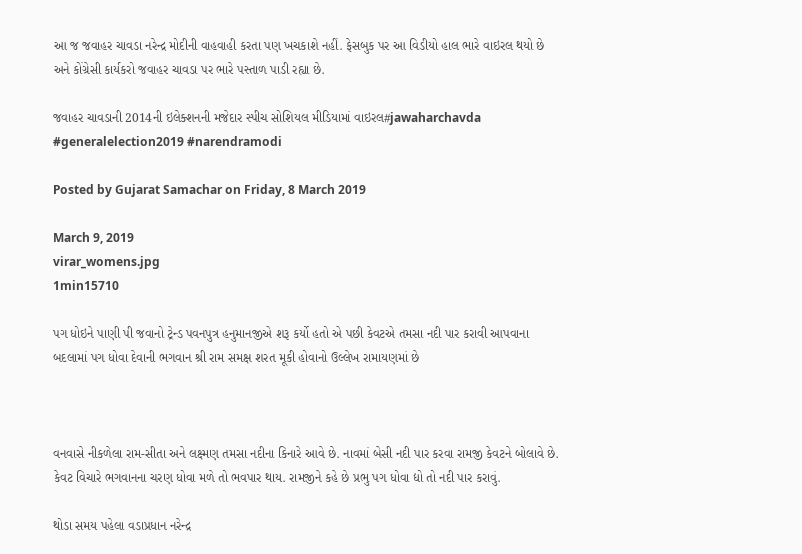આ જ જવાહર ચાવડા નરેન્દ્ર મોદીની વાહવાહી કરતા પણ ખચકાશે નહીં. ફેસબુક પર આ વિડીયો હાલ ભારે વાઇરલ થયો છે અને કોંગ્રેસી કાર્યકરો જવાહર ચાવડા પર ભારે પસ્તાળ પાડી રહ્યા છે.

જવાહર ચાવડાની 2014ની ઇલેક્શનની મજેદાર સ્પીચ સોશિયલ મીડિયામાં વાઇરલ#jawaharchavda #generalelection2019 #narendramodi

Posted by Gujarat Samachar on Friday, 8 March 2019

March 9, 2019
virar_womens.jpg
1min15710

પગ ધોઇને પાણી પી જવાનો ટ્રેન્ડ પવનપુત્ર હનુમાનજીએ શરૂ કર્યો હતો એ પછી કેવટએ તમસા નદી પાર કરાવી આપવાના બદલામાં પગ ધોવા દેવાની ભગવાન શ્રી રામ સમક્ષ શરત મૂકી હોવાનો ઉલ્લેખ રામાયણમાં છે



વનવાસે નીકળેલા રામ-સીતા અને લક્ષ્મણ તમસા નદીના કિનારે આવે છે. નાવમાં બેસી નદી પાર કરવા રામજી કેવટને બોલાવે છે. કેવટ વિચારે ભગવાનના ચરણ ધોવા મળે તો ભવપાર થાય. રામજીને કહે છે પ્રભુ પગ ધોવા દ્યો તો નદી પાર કરાવું.

થોડા સમય પહેલા વડાપ્રધાન નરેન્દ્ર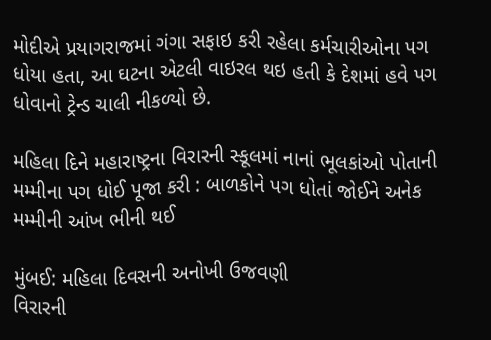મોદીએ પ્રયાગરાજમાં ગંગા સફાઇ કરી રહેલા કર્મચારીઓના પગ ધોયા હતા, આ ઘટના એટલી વાઇરલ થઇ હતી કે દેશમાં હવે પગ ધોવાનો ટ્રેન્ડ ચાલી નીકળ્યો છે.

મહિલા દિને મહારાષ્ટ્રના વિરારની સ્કૂલમાં નાનાં ભૂલકાંઓ પોતાની મમ્મીના પગ ધોઈ પૂજા કરી : બાળકોને પગ ધોતાં જોઈને અનેક મમ્મીની આંખ ભીની થઈ

મુંબઈ: મહિલા દિવસની અનોખી ઉજવણી
વિરારની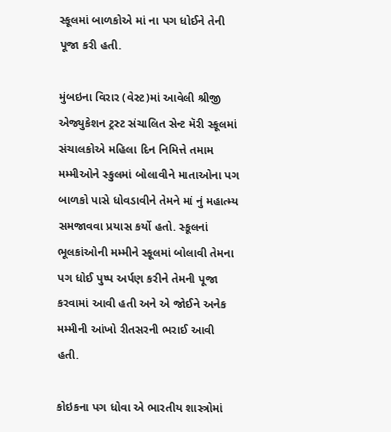સ્કૂલમાં બાળકોએ માં ના પગ ધોઈને તેની પૂજા કરી હતી.

મુંબઇના વિરાર (વેસ્ટ)માં આવેલી શ્રીજી એજ્યુકેશન ટ્રસ્ટ સંચાલિત સેન્ટ મૅરી સ્કૂલમાં સંચાલકોએ મહિલા દિન નિમિત્તે તમામ મમ્મીઓને સ્કુલમાં બોલાવીને માતાઓના પગ બાળકો પાસે ધોવડાવીને તેમને માં નું મહાત્મ્ય સમજાવવા પ્રયાસ કર્યો હતો. સ્કૂલનાં ભૂલકાંઓની મમ્મીને સ્કૂલમાં બોલાવી તેમના પગ ધોઈ પુષ્પ અર્પણ કરીને તેમની પૂજા કરવામાં આવી હતી અને એ જોઈને અનેક મમ્મીની આંખો રીતસરની ભરાઈ આવી હતી.

કોઇકના પગ ધોવા એ ભારતીય શાસ્ત્રોમાં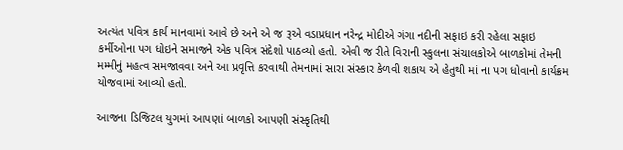અત્યંત પવિત્ર કાર્ય માનવામાં આવે છે અને એ જ રૂએ વડાપ્રધાન નરેન્દ્ર મોદીએ ગંગા નદીની સફાઇ કરી રહેલા સફાઇ કર્મીઓના પગ ધોઇને સમાજને એક પવિત્ર સંદેશો પાઠવ્યો હતો. એવી જ રીતે વિરાની સ્કુલના સંચાલકોએ બાળકોમાં તેમની મમ્મીનું મહત્વ સમજાવવા અને આ પ્રવૃત્તિ કરવાથી તેમનામાં સારા સંસ્કાર કેળવી શકાય એ હેતુથી માં ના પગ ધોવાનો કાર્યક્રમ યોજવામાં આવ્યો હતો.

આજના ડિજિટલ યુગમાં આપણાં બાળકો આપણી સંસ્કૃતિથી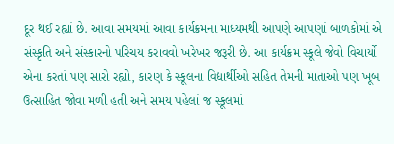દૂર થઈ રહ્યાં છે. આવા સમયમાં આવા કાર્યક્રમના માધ્યમથી આપણે આપણાં બાળકોમાં એ સંસ્કૃતિ અને સંસ્કારનો પરિચય કરાવવો ખરેખર જરૂરી છે. આ કાર્યક્રમ સ્કૂલે જેવો વિચાર્યો એના કરતાં પણ સારો રહ્યો, કારણ કે સ્કૂલના વિદ્યાર્થીઓ સહિત તેમની માતાઓ પણ ખૂબ ઉત્સાહિત જોવા મળી હતી અને સમય પહેલાં જ સ્કૂલમાં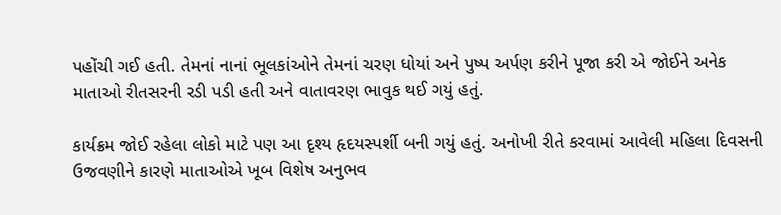પહોંચી ગઈ હતી. તેમનાં નાનાં ભૂલકાંઓને તેમનાં ચરણ ધોયાં અને પુષ્પ અર્પણ કરીને પૂજા કરી એ જોઈને અનેક માતાઓ રીતસરની રડી પડી હતી અને વાતાવરણ ભાવુક થઈ ગયું હતું.

કાર્યક્રમ જોઈ રહેલા લોકો માટે પણ આ દૃશ્ય હૃદયસ્પર્શી બની ગયું હતું. અનોખી રીતે કરવામાં આવેલી મહિલા દિવસની ઉજવણીને કારણે માતાઓએ ખૂબ વિશેષ અનુભવ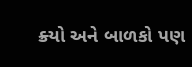ક્ર્યો અને બાળકો પણ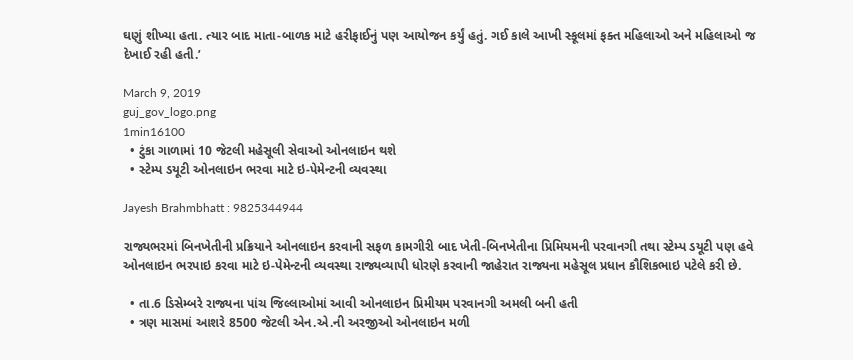ઘણું શીખ્યા હતા. ત્યાર બાદ માતા-બાળક માટે હરીફાઈનું પણ આયોજન કર્યું હતું. ગઈ કાલે આખી સ્કૂલમાં ફક્ત મહિલાઓ અને મહિલાઓ જ દેખાઈ રહી હતી.’

March 9, 2019
guj_gov_logo.png
1min16100
  • ટુંકા ગાળામાં 10 જેટલી મહેસૂલી સેવાઓ ઓનલાઇન થશે
  • સ્ટેમ્પ ડયૂટી ઓનલાઇન ભરવા માટે ઇ-પેમેન્ટની વ્યવસ્થા

Jayesh Brahmbhatt : 9825344944

રાજ્યભરમાં બિનખેતીની પ્રક્રિયાને ઓનલાઇન કરવાની સફળ કામગીરી બાદ ખેતી-બિનખેતીના પ્રિમિયમની પરવાનગી તથા સ્ટેમ્પ ડયૂટી પણ હવે ઓનલાઇન ભરપાઇ કરવા માટે ઇ-પેમેન્ટની વ્યવસ્થા રાજ્યવ્યાપી ધોરણે કરવાની જાહેરાત રાજ્યના મહેસૂલ પ્રધાન કૌશિકભાઇ પટેલે કરી છે.

  • તા.6 ડિસેમ્બરે રાજ્યના પાંચ જિલ્લાઓમાં આવી ઓનલાઇન પ્રિમીયમ પરવાનગી અમલી બની હતી
  • ત્રણ માસમાં આશરે 8500 જેટલી એન.એ.ની અરજીઓ ઓનલાઇન મળી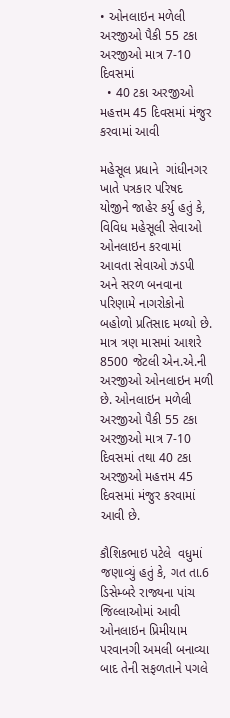• ઓનલાઇન મળેલી અરજીઓ પૈકી 55 ટકા અરજીઓ માત્ર 7-10 દિવસમાં
  • 40 ટકા અરજીઓ મહત્તમ 45 દિવસમાં મંજુર કરવામાં આવી

મહેસૂલ પ્રધાને  ગાંધીનગર ખાતે પત્રકાર પરિષદ યોજીને જાહેર કર્યુ હતું કે, વિવિધ મહેસૂલી સેવાઓ ઓનલાઇન કરવામાં આવતા સેવાઓ ઝડપી અને સરળ બનવાના પરિણામે નાગરોકોનો બહોળો પ્રતિસાદ મળ્યો છે. માત્ર ત્રણ માસમાં આશરે 8500 જેટલી એન.એ.ની અરજીઓ ઓનલાઇન મળી છે. ઓનલાઇન મળેલી અરજીઓ પૈકી 55 ટકા અરજીઓ માત્ર 7-10 દિવસમાં તથા 40 ટકા અરજીઓ મહત્તમ 45 દિવસમાં મંજુર કરવામાં આવી છે.

કૌશિકભાઇ પટેલે  વધુમાં જણાવ્યું હતું કે, ગત તા.6 ડિસેમ્બરે રાજ્યના પાંચ જિલ્લાઓમાં આવી ઓનલાઇન પ્રિમીયામ પરવાનગી અમલી બનાવ્યા બાદ તેની સફળતાને પગલે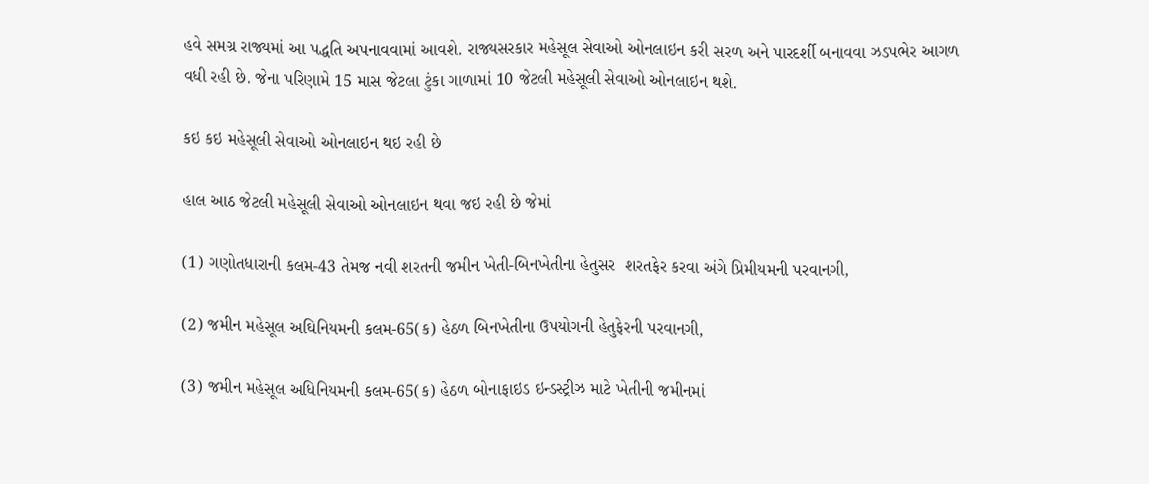હવે સમગ્ર રાજ્યમાં આ પદ્ધતિ અપનાવવામાં આવશે. રાજ્યસરકાર મહેસૂલ સેવાઓ ઓનલાઇન કરી સરળ અને પારદર્શી બનાવવા ઝડપભેર આગળ વધી રહી છે. જેના પરિણામે 15 માસ જેટલા ટુંકા ગાળામાં 10 જેટલી મહેસૂલી સેવાઓ ઓનલાઇન થશે.

કઇ કઇ મહેસૂલી સેવાઓ ઓનલાઇન થઇ રહી છે

હાલ આઠ જેટલી મહેસૂલી સેવાઓ ઓનલાઇન થવા જઇ રહી છે જેમાં

(1) ગણોતધારાની કલમ-43 તેમજ નવી શરતની જમીન ખેતી-બિનખેતીના હેતુસર  શરતફેર કરવા અંગે પ્રિમીયમની પરવાનગી,

(2) જમીન મહેસૂલ અઘિનિયમની કલમ-65(ક) હેઠળ બિનખેતીના ઉપયોગની હેતુફેરની પરવાનગી,

(3) જમીન મહેસૂલ અધિનિયમની કલમ-65(ક) હેઠળ બોનાફાઇડ ઇન્ડસ્ટ્રીઝ માટે ખેતીની જમીનમાં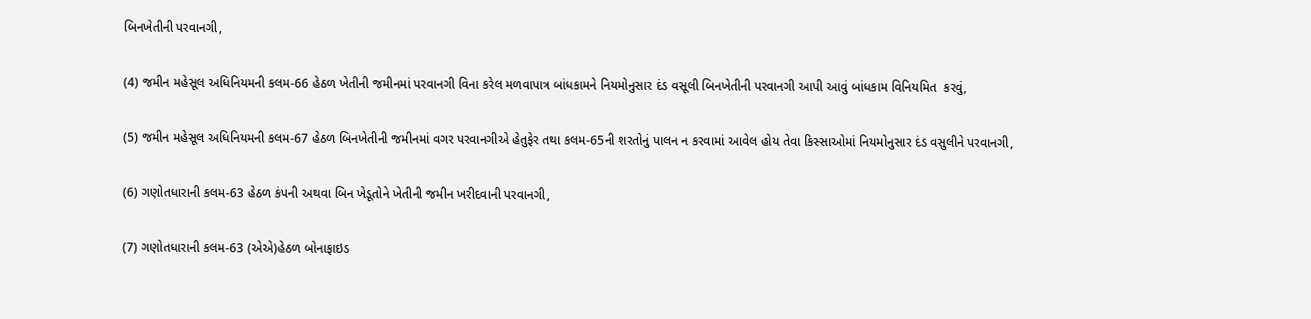બિનખેતીની પરવાનગી,

(4) જમીન મહેસૂલ અધિનિયમની કલમ-66 હેઠળ ખેતીની જમીનમાં પરવાનગી વિના કરેલ મળવાપાત્ર બાંધકામને નિયમોનુસાર દંડ વસૂલી બિનખેતીની પરવાનગી આપી આવું બાંધકામ વિનિયમિત  કરવું,

(5) જમીન મહેસૂલ અધિનિયમની કલમ-67 હેઠળ બિનખેતીની જમીનમાં વગર પરવાનગીએ હેતુફેર તથા કલમ-65ની શરતોનું પાલન ન કરવામાં આવેલ હોય તેવા કિસ્સાઓમાં નિયમોનુસાર દંડ વસુલીને પરવાનગી,

(6) ગણોતધારાની કલમ-63 હેઠળ કંપની અથવા બિન ખેડૂતોને ખેતીની જમીન ખરીદવાની પરવાનગી,

(7) ગણોતધારાની કલમ-63 (એએ)હેઠળ બોનાફાઇડ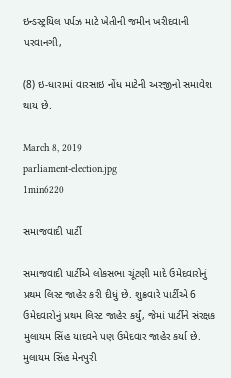ઇન્ડસ્ટ્રયિલ પર્પઝ માટે ખેતીની જમીન ખરીદવાની પરવાનગી,

(8) ઇ-ધારામાં વારસાઇ નોંધ માટેની અરજીનો સમાવેશ થાય છે.

March 8, 2019
parliament-election.jpg
1min6220

સમાજવાદી પાર્ટી

સમાજવાદી પાર્ટીએ લોકસભા ચૂંટણી માદે ઉમેદવારોનું પ્રથમ લિસ્ટ જાહેર કરી દીધું છે. શુક્રવારે પાર્ટીએ 6 ઉમેદવારોનું પ્રથમ લિસ્ટ જાહેર કર્યું, જેમાં પાર્ટીને સંરક્ષક મુલાયમ સિંહ યાદવને પણ ઉમેદવાર જાહેર કર્યા છે. મુલાયમ સિંહ મેનપુરી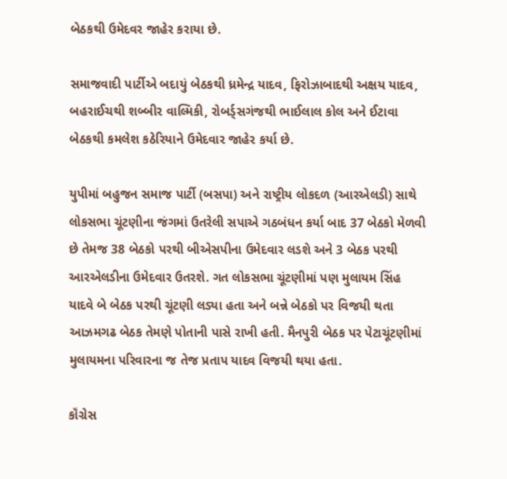બેઠકથી ઉમેદવર જાહેર કરાયા છે.

સમાજવાદી પાર્ટીએ બદાયું બેઠકથી ધ્રમેન્દ્ર યાદવ, ફિરોઝાબાદથી અક્ષય યાદવ, બહરાઈચથી શબ્બીર વાલ્મિકી, રોબર્ડ્સગંજથી ભાઈલાલ કોલ અને ઈટાવા બેઠકથી કમલેશ કઠેરિયાને ઉમેદવાર જાહેર કર્યા છે.

યુપીમાં બહુજન સમાજ પાર્ટી (બસપા) અને રાષ્ટ્રીય લોકદળ (આરએલડી) સાથે લોકસભા ચૂંટણીના જંગમાં ઉતરેલી સપાએ ગઠબંધન કર્યા બાદ 37 બેઠકો મેળવી છે તેમજ 38 બેઠકો પરથી બીએસપીના ઉમેદવાર લડશે અને 3 બેઠક પરથી આરએલડીના ઉમેદવાર ઉતરશે. ગત લોકસભા ચૂંટણીમાં પણ મુલાયમ સિંહ યાદવે બે બેઠક પરથી ચૂંટણી લડ્યા હતા અને બન્ને બેઠકો પર વિજયી થતા આઝમગઢ બેઠક તેમણે પોતાની પાસે રાખી હતી. મૈનપુરી બેઠક પર પેટાચૂંટણીમાં મુલાયમના પરિવારના જ તેજ પ્રતાપ યાદવ વિજયી થયા હતા.

કૉંગ્રેસ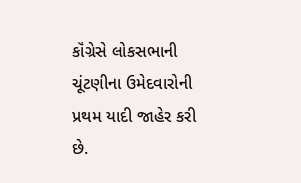કૉંગ્રેસે લોકસભાની ચૂંટણીના ઉમેદવારોની પ્રથમ યાદી જાહેર કરી છે.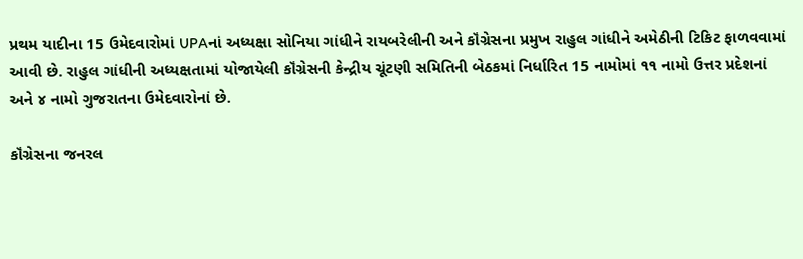પ્રથમ યાદીના 15 ઉમેદવારોમાં UPAનાં અધ્યક્ષા સોનિયા ગાંધીને રાયબરેલીની અને કૉંગ્રેસના પ્રમુખ રાહુલ ગાંધીને અમેઠીની ટિકિટ ફાળવવામાં આવી છે. રાહુલ ગાંધીની અધ્યક્ષતામાં યોજાયેલી કૉંગ્રેસની કેન્દ્રીય ચૂંટણી સમિતિની બેઠકમાં નિર્ધારિત 15 નામોમાં ૧૧ નામો ઉત્તર પ્રદેશનાં અને ૪ નામો ગુજરાતના ઉમેદવારોનાં છે.

કૉંગ્રેસના જનરલ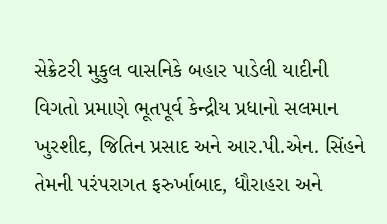સેક્રેટરી મુકુલ વાસનિકે બહાર પાડેલી યાદીની વિગતો પ્રમાણે ભૂતપૂર્વ કેન્દ્રીય પ્રધાનો સલમાન ખુરશીદ, જિતિન પ્રસાદ અને આર.પી.એન. સિંહને તેમની પરંપરાગત ફરુર્ખાબાદ, ધૌરાહરા અને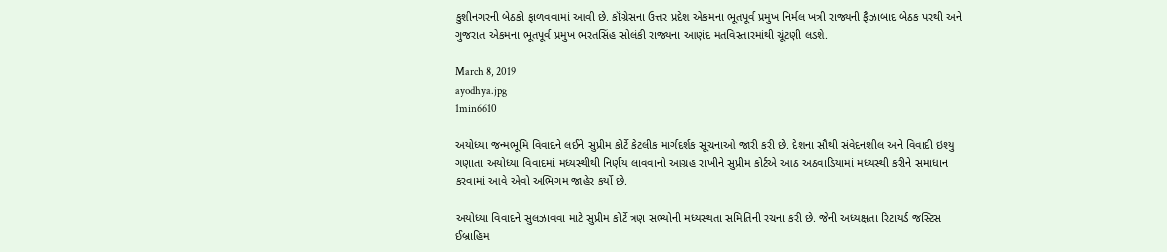કુશીનગરની બેઠકો ફાળવવામાં આવી છે. કૉંગ્રેસના ઉત્તર પ્રદેશ એકમના ભૂતપૂર્વ પ્રમુખ નિર્મલ ખત્રી રાજ્યની ફૈઝાબાદ બેઠક પરથી અને ગુજરાત એકમના ભૂતપૂર્વ પ્રમુખ ભરતસિંહ સોલંકી રાજ્યના આણંદ મતવિસ્તારમાંથી ચૂંટણી લડશે.

March 8, 2019
ayodhya.jpg
1min6610

અયોધ્યા જન્મભૂમિ વિવાદને લઈને સુપ્રીમ કોર્ટે કેટલીક માર્ગદર્શક સૂચનાઓ જારી કરી છે. દેશના સૌથી સંવેદનશીલ અને વિવાદી ઇશ્યુ ગણાતા અયોધ્યા વિવાદમાં મધ્યસ્થીથી નિર્ણય લાવવાનો આગ્રહ રાખીને સુપ્રીમ કોર્ટએ આઠ અઠવાડિયામાં મધ્યસ્થી કરીને સમાધાન કરવામાં આવે એવો અભિગમ જાહેર કર્યો છે.

અયોધ્યા વિવાદને સુલઝાવવા માટે સુપ્રીમ કોર્ટે ત્રણ સભ્યોની મધ્યસ્થતા સમિતિની રચના કરી છે. જેની અધ્યક્ષતા રિટાયર્ડ જસ્ટિસ ઈબ્રાહિમ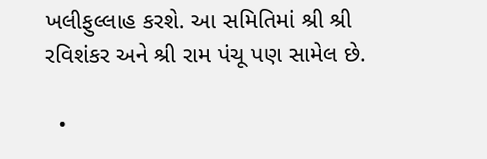ખલીફુલ્લાહ કરશે. આ સમિતિમાં શ્રી શ્રી રવિશંકર અને શ્રી રામ પંચૂ પણ સામેલ છે.

  •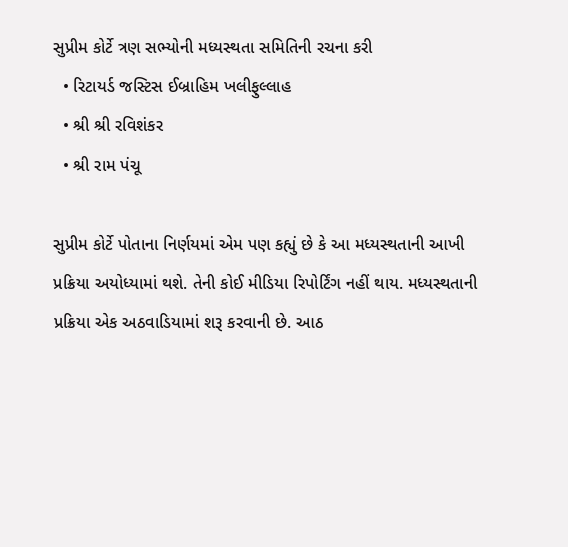સુપ્રીમ કોર્ટે ત્રણ સભ્યોની મધ્યસ્થતા સમિતિની રચના કરી
  • રિટાયર્ડ જસ્ટિસ ઈબ્રાહિમ ખલીફુલ્લાહ
  • શ્રી શ્રી રવિશંકર
  • શ્રી રામ પંચૂ

સુપ્રીમ કોર્ટે પોતાના નિર્ણયમાં એમ પણ કહ્યું છે કે આ મધ્યસ્થતાની આખી પ્રક્રિયા અયોધ્યામાં થશે. તેની કોઈ મીડિયા રિપોર્ટિંગ નહીં થાય. મધ્યસ્થતાની પ્રક્રિયા એક અઠવાડિયામાં શરૂ કરવાની છે. આઠ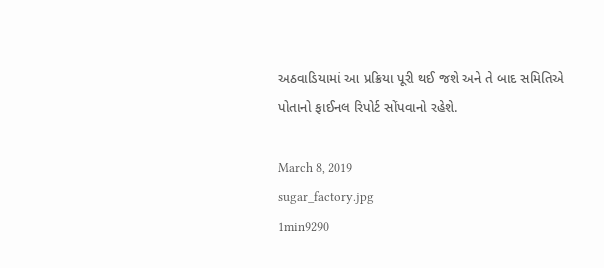અઠવાડિયામાં આ પ્રક્રિયા પૂરી થઈ જશે અને તે બાદ સમિતિએ પોતાનો ફાઈનલ રિપોર્ટ સોંપવાનો રહેશે.

March 8, 2019
sugar_factory.jpg
1min9290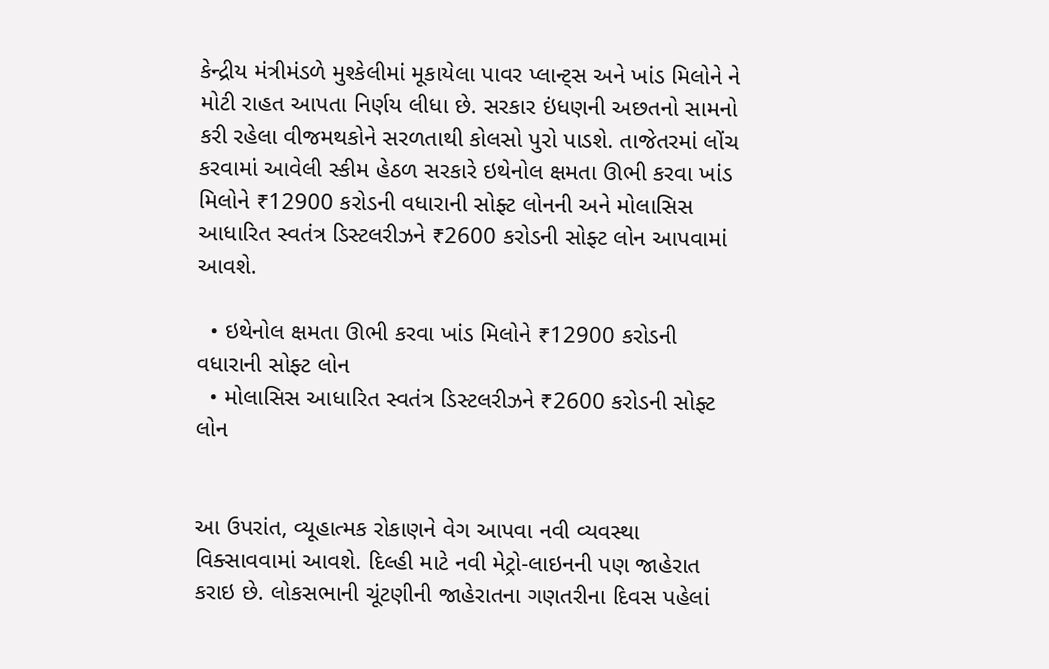કેન્દ્રીય મંત્રીમંડળે મુશ્કેલીમાં મૂકાયેલા પાવર પ્લાન્ટ્સ અને ખાંડ મિલોને ને મોટી રાહત આપતા નિર્ણય લીધા છે. સરકાર ઇંધણની અછતનો સામનો કરી રહેલા વીજમથકોને સરળતાથી કોલસો પુરો પાડશે. તાજેતરમાં લોંચ કરવામાં આવેલી સ્કીમ હેઠળ સરકારે ઇથેનોલ ક્ષમતા ઊભી કરવા ખાંડ મિલોને ₹12900 કરોડની વધારાની સોફ્ટ લોનની અને મોલાસિસ આધારિત સ્વતંત્ર ડિસ્ટલરીઝને ₹2600 કરોડની સોફ્ટ લોન આપવામાં આવશે.

  • ઇથેનોલ ક્ષમતા ઊભી કરવા ખાંડ મિલોને ₹12900 કરોડની વધારાની સોફ્ટ લોન
  • મોલાસિસ આધારિત સ્વતંત્ર ડિસ્ટલરીઝને ₹2600 કરોડની સોફ્ટ લોન


આ ઉપરાંત, વ્યૂહાત્મક રોકાણને વેગ આપવા નવી વ્યવસ્થા વિક્સાવવામાં આવશે. દિલ્હી માટે નવી મેટ્રો-લાઇનની પણ જાહેરાત કરાઇ છે. લોકસભાની ચૂંટણીની જાહેરાતના ગણતરીના દિવસ પહેલાં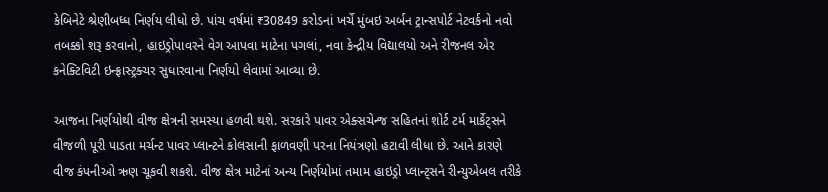કેબિનેટે શ્રેણીબધ્ધ નિર્ણય લીધો છે. પાંચ વર્ષમાં ₹30849 કરોડનાં ખર્ચે મુંબઇ અર્બન ટ્રાન્સપોર્ટ નેટવર્કનો નવો તબક્કો શરૂ કરવાનો, હાઇડ્રોપાવરને વેગ આપવા માટેના પગલાં, નવા કેન્દ્રીય વિદ્યાલયો અને રીજનલ એર કનેક્ટિવિટી ઇન્ફ્રાસ્ટ્રક્ચર સુધારવાના નિર્ણયો લેવામાં આવ્યા છે.

આજના નિર્ણયોથી વીજ ક્ષેત્રની સમસ્યા હળવી થશે. સરકારે પાવર એક્સચેન્જ સહિતનાં શોર્ટ ટર્મ માર્કેટ્સને વીજળી પૂરી પાડતા મર્ચન્ટ પાવર પ્લાન્ટને કોલસાની ફાળવણી પરના નિયંત્રણો હટાવી લીધા છે. આને કારણે વીજ કંપનીઓ ઋણ ચૂકવી શકશે. વીજ ક્ષેત્ર માટેનાં અન્ય નિર્ણયોમાં તમામ હાઇડ્રો પ્લાન્ટ્સને રીન્યુએબલ તરીકે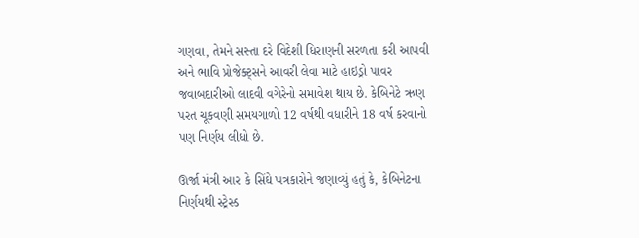ગણવા, તેમને સસ્તા દરે વિદેશી ધિરાણની સરળતા કરી આપવી અને ભાવિ પ્રોજેક્ટ્સને આવરી લેવા માટે હાઇડ્રો પાવર જવાબદારીઓ લાદવી વગેરેનો સમાવેશ થાય છે. કેબિનેટે ઋણ પરત ચૂકવણી સમયગાળો 12 વર્ષથી વધારીને 18 વર્ષ કરવાનો પણ નિર્ણય લીધો છે.

ઊર્જા મંત્રી આર કે સિંઘે પત્રકારોને જણાવ્યું હતું કે, કેબિનેટના નિર્ણયથી સ્ટ્રેસ્ડ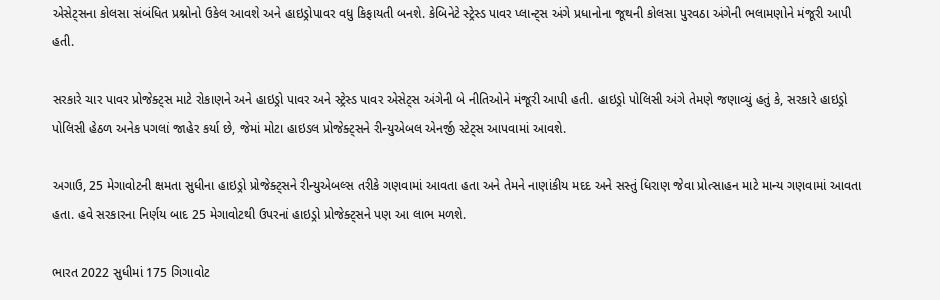એસેટ્સના કોલસા સંબંધિત પ્રશ્નોનો ઉકેલ આવશે અને હાઇડ્રોપાવર વધુ કિફાયતી બનશે. કેબિનેટે સ્ટ્રેસ્ડ પાવર પ્લાન્ટ્સ અંગે પ્રધાનોના જૂથની કોલસા પુરવઠા અંગેની ભલામણોને મંજૂરી આપી હતી.

સરકારે ચાર પાવર પ્રોજેક્ટ્સ માટે રોકાણને અને હાઇડ્રો પાવર અને સ્ટ્રેસ્ડ પાવર એસેટ્સ અંગેની બે નીતિઓને મંજૂરી આપી હતી. હાઇડ્રો પોલિસી અંગે તેમણે જણાવ્યું હતું કે, સરકારે હાઇડ્રો પોલિસી હેઠળ અનેક પગલાં જાહેર કર્યા છે, જેમાં મોટા હાઇડલ પ્રોજેક્ટ્સને રીન્યુએબલ એનર્જી સ્ટેટ્સ આપવામાં આવશે.

અગાઉ, 25 મેગાવોટની ક્ષમતા સુધીના હાઇડ્રો પ્રોજેક્ટ્સને રીન્યુએબલ્સ તરીકે ગણવામાં આવતા હતા અને તેમને નાણાંકીય મદદ અને સસ્તું ધિરાણ જેવા પ્રોત્સાહન માટે માન્ય ગણવામાં આવતા હતા. હવે સરકારના નિર્ણય બાદ 25 મેગાવોટથી ઉપરનાં હાઇડ્રો પ્રોજેક્ટ્સને પણ આ લાભ મળશે.

ભારત 2022 સુધીમાં 175 ગિગાવોટ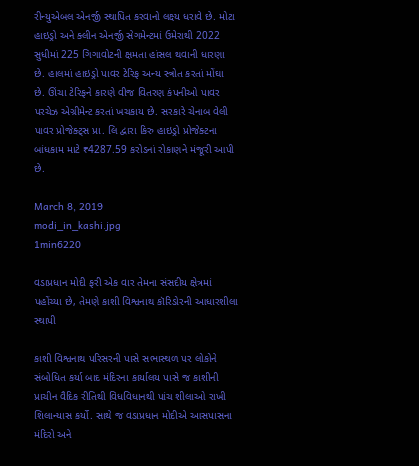રીન્યુએબલ એનર્જી સ્થાપિત કરવાનો લક્ષ્ય ધરાવે છે. મોટા હાઇડ્રો અને ક્લીન એનર્જી સેગમેન્ટમાં ઉમેરાથી 2022 સુધીમાં 225 ગિગાવોટની ક્ષમતા હાંસલ થવાની ધારણા છે. હાલમાં હાઇડ્રો પાવર ટેરિફ અન્ય સ્ત્રોત કરતાં મોંઘા છે. ઊંચા ટેરિફને કારણે વીજ વિતરણ કંપનીઓ પાવર પરચેઝ એગ્રીમેન્ટ કરતાં ખચકાય છે. સરકારે ચેનાબ વેલી પાવર પ્રોજેક્ટ્સ પ્રા. લિ દ્વારા કિરુ હાઇડ્રો પ્રોજેક્ટના બાંધકામ માટે ₹4287.59 કરોડનાં રોકાણને મંજૂરી આપી છે.

March 8, 2019
modi_in_kashi.jpg
1min6220

વડાપ્રધાન મોદી ફરી એક વાર તેમના સંસદીય ક્ષેત્રમાં પહોંચ્યા છે, તેમણે કાશી વિશ્વનાથ કૉરિડોરની આધારશીલા સ્થાપી

કાશી વિશ્વનાથ પરિસરની પાસે સભાસ્થળ પર લોકોને સંબોધિત કર્યા બાદ મંદિરના કાર્યાલય પાસે જ કાશીની પ્રાચીન વૈદિક રીતિથી વિધવિધાનથી પાંચ શીલાઓ રાખી શિલાન્યાસ કર્યો. સાથે જ વડાપ્રધાન મોદીએ આસપાસના મંદિરો અને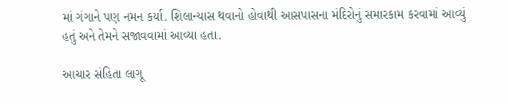માં ગંગાને પણ નમન કર્યા. શિલાન્યાસ થવાનો હોવાથી આસપાસના મંદિરોનું સમારકામ કરવામાં આવ્યું હતું અને તેમને સજાવવામાં આવ્યા હતા.

આચાર સંહિતા લાગૂ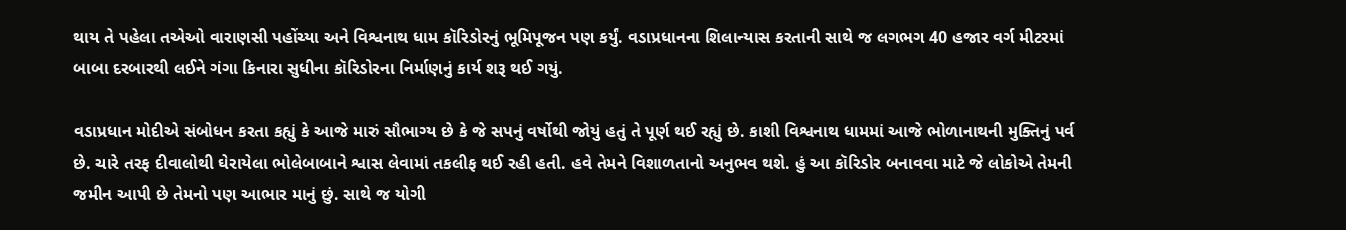થાય તે પહેલા તએઓ વારાણસી પહોંચ્યા અને વિશ્વનાથ ધામ કૉરિડોરનું ભૂમિપૂજન પણ કર્યું. વડાપ્રધાનના શિલાન્યાસ કરતાની સાથે જ લગભગ 40 હજાર વર્ગ મીટરમાં બાબા દરબારથી લઈને ગંગા કિનારા સુધીના કૉરિડોરના નિર્માણનું કાર્ય શરૂ થઈ ગયું.

વડાપ્રધાન મોદીએ સંબોધન કરતા કહ્યું કે આજે મારું સૌભાગ્ય છે કે જે સપનું વર્ષોથી જોયું હતું તે પૂર્ણ થઈ રહ્યું છે. કાશી વિશ્વનાથ ધામમાં આજે ભોળાનાથની મુક્તિનું પર્વ છે. ચારે તરફ દીવાલોથી ઘેરાયેલા ભોલેબાબાને શ્વાસ લેવામાં તકલીફ થઈ રહી હતી. હવે તેમને વિશાળતાનો અનુભવ થશે. હું આ કૉરિડોર બનાવવા માટે જે લોકોએ તેમની જમીન આપી છે તેમનો પણ આભાર માનું છું. સાથે જ યોગી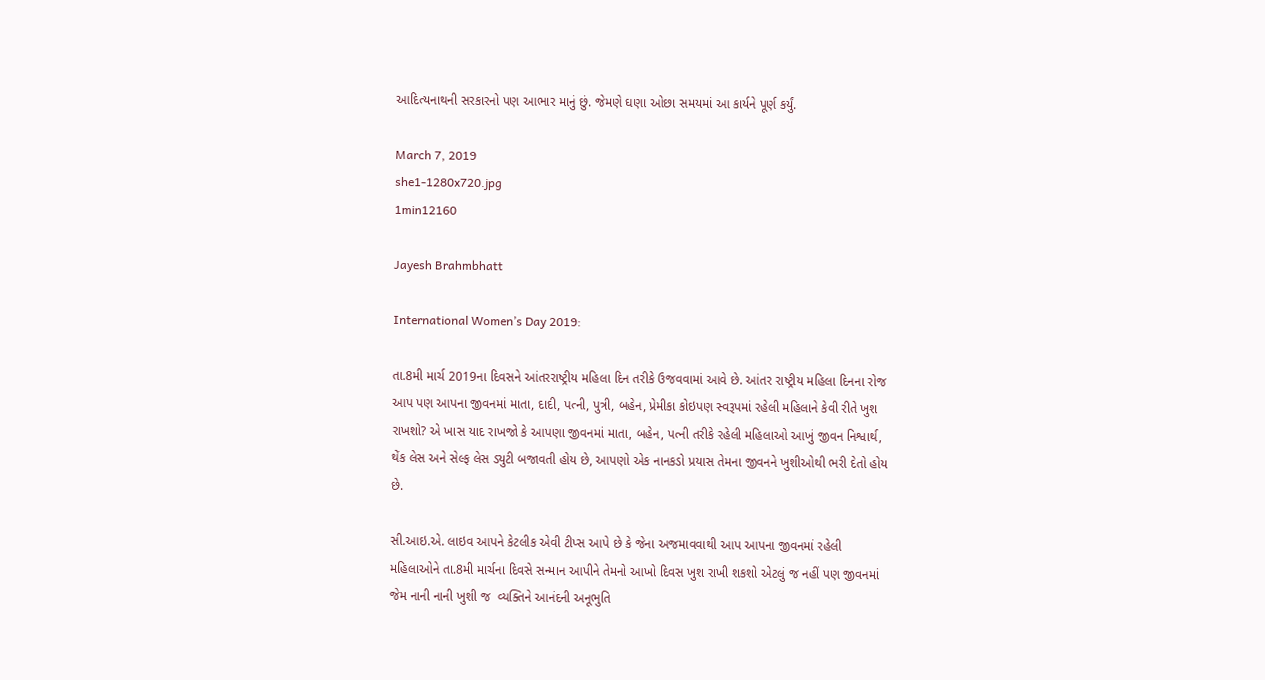આદિત્યનાથની સરકારનો પણ આભાર માનું છું. જેમણે ઘણા ઓછા સમયમાં આ કાર્યને પૂર્ણ કર્યું.

March 7, 2019
she1-1280x720.jpg
1min12160

Jayesh Brahmbhatt

International Women’s Day 2019:

તા.8મી માર્ચ 2019ના દિવસને આંતરરાષ્ટ્રીય મહિલા દિન તરીકે ઉજવવામાં આવે છે. આંતર રાષ્ટ્રીય મહિલા દિનના રોજ આપ પણ આપના જીવનમાં માતા, દાદી, પત્ની, પુત્રી, બહેન, પ્રેમીકા કોઇપણ સ્વરૂપમાં રહેલી મહિલાને કેવી રીતે ખુશ રાખશો? એ ખાસ યાદ રાખજો કે આપણા જીવનમાં માતા, બહેન, પત્ની તરીકે રહેલી મહિલાઓ આખું જીવન નિશ્વાર્થ, થેંક લેસ અને સેલ્ફ લેસ ડ્યુટી બજાવતી હોય છે, આપણો એક નાનકડો પ્રયાસ તેમના જીવનને ખુશીઓથી ભરી દેતો હોય છે.

સી.આઇ.એ. લાઇવ આપને કેટલીક એવી ટીપ્સ આપે છે કે જેના અજમાવવાથી આપ આપના જીવનમાં રહેલી મહિલાઓને તા.8મી માર્ચના દિવસે સન્માન આપીને તેમનો આખો દિવસ ખુશ રાખી શકશો એટલું જ નહીં પણ જીવનમાં જેમ નાની નાની ખુશી જ  વ્યક્તિને આનંદની અનૂભુતિ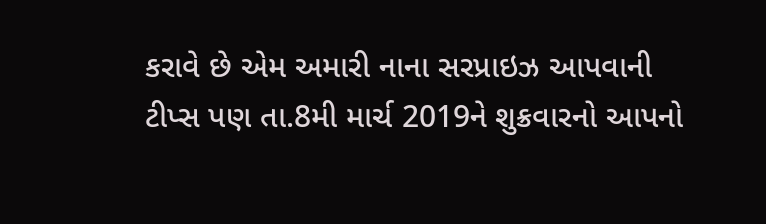કરાવે છે એમ અમારી નાના સરપ્રાઇઝ આપવાની ટીપ્સ પણ તા.8મી માર્ચ 2019ને શુક્રવારનો આપનો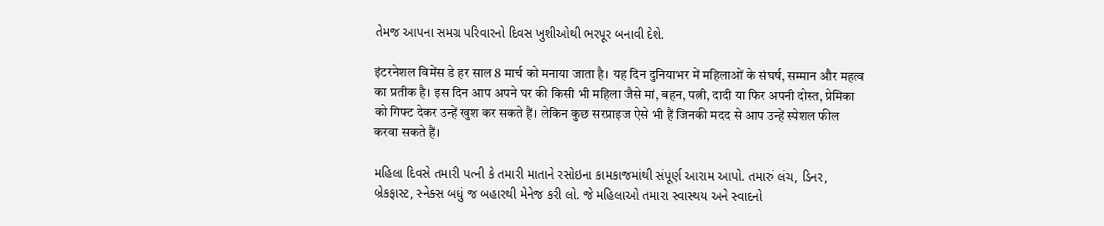તેમજ આપના સમગ્ર પરિવારનો દિવસ ખુશીઓથી ભરપૂર બનાવી દેશે.

इंटरनेशल विमेंस डे हर साल 8 मार्च को मनाया जाता है। यह दिन दुनियाभर में महिलाओं के संघर्ष, सम्मान और महत्व का प्रतीक है। इस दिन आप अपने घर की किसी भी महिला जैसे मां, बहन, पत्नी, दादी या फिर अपनी दोस्त, प्रेमिका को गिफ्ट देकर उन्हें खुश कर सकते हैं। लेकिन कुछ सरप्राइज ऐसे भी हैं जिनकी मदद से आप उन्हें स्पेशल फील करवा सकते हैं।

મહિલા દિવસે તમારી પત્ની કે તમારી માતાને રસોઇના કામકાજમાંથી સંપૂર્ણ આરામ આપો. તમારું લંચ, ડિનર, બ્રેકફાસ્ટ, સ્નેક્સ બધું જ બહારથી મેનેજ કરી લો. જે મહિલાઓ તમારા સ્વાસ્થય અને સ્વાદનો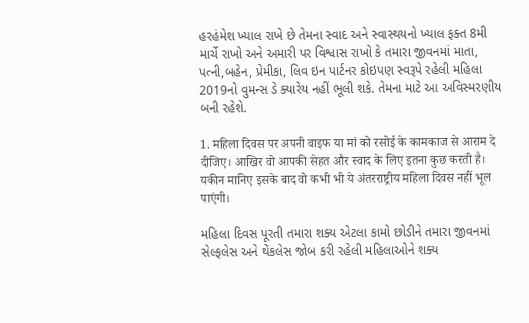હરહંમેશ ખ્યાલ રાખે છે તેમના સ્વાદ અને સ્વાસ્થયનો ખ્યાલ ફક્ત 8મી માર્ચે રાખો અને અમારી પર વિશ્વાસ રાખો કે તમારા જીવનમાં માતા, પત્ની,બહેન, પ્રેમીકા, લિવ ઇન પાર્ટનર કોઇપણ સ્વરૂપે રહેલી મહિલા 2019નો વુમન્સ ડે ક્યારેય નહીં ભૂલી શકે. તેમના માટે આ અવિસ્મરણીય બની રહેશે.

1. महिला दिवस पर अपनी वाइफ या मां को रसोई के कामकाज से आराम दे दीजिए। आखिर वो आपकी सेहत और स्वाद के लिए इतना कुछ करती है। यकीन मानिए इसके बाद वो कभी भी ये अंतरराष्ट्रीय महिला दिवस नहीं भूल पाएंगी।

મહિલા દિવસ પૂરતી તમારા શક્ય એટલા કામો છોડીને તમારા જીવનમાં સેલ્ફલેસ અને થેંકલેસ જોબ કરી રહેલી મહિલાઓને શક્ય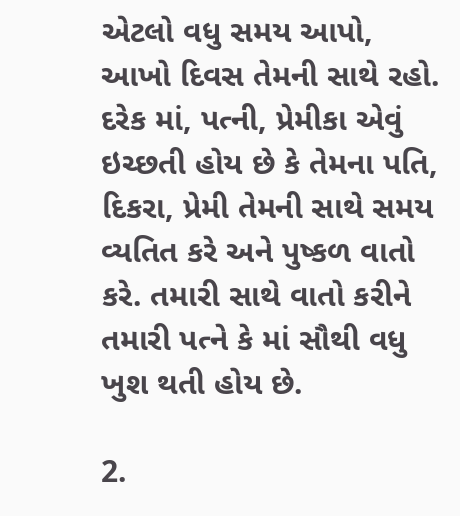એટલો વધુ સમય આપો, આખો દિવસ તેમની સાથે રહો. દરેક માં, પત્ની, પ્રેમીકા એવું ઇચ્છતી હોય છે કે તેમના પતિ, દિકરા, પ્રેમી તેમની સાથે સમય વ્યતિત કરે અને પુષ્કળ વાતો કરે. તમારી સાથે વાતો કરીને તમારી પત્ને કે માં સૌથી વધુ ખુશ થતી હોય છે.

2.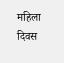महिला दिवस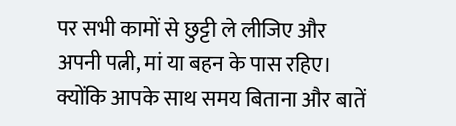पर सभी कामों से छुट्टी ले लीजिए और अपनी पत्नी, मां या बहन के पास रहिए। क्योंकि आपके साथ समय बिताना और बातें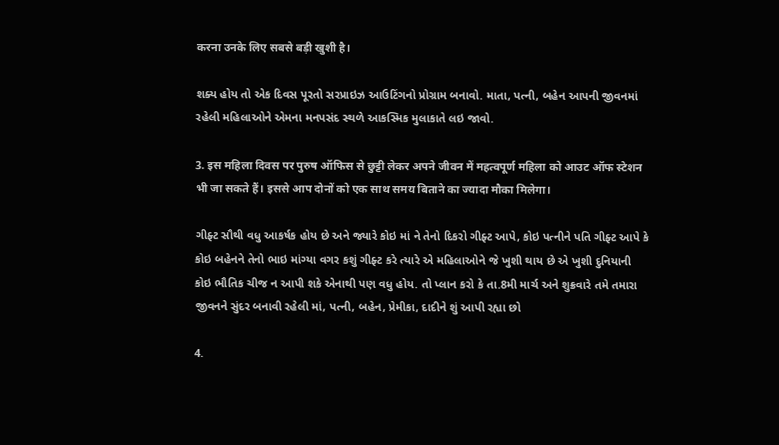करना उनके लिए सबसे बड़ी खुशी है।

શક્ય હોય તો એક દિવસ પૂરતો સરપ્રાઇઝ આઉટિંગનો પ્રોગ્રામ બનાવો. માતા, પત્ની, બહેન આપની જીવનમાં રહેલી મહિલાઓને એમના મનપસંદ સ્થળે આકસ્મિક મુલાકાતે લઇ જાવો.

3. इस महिला दिवस पर पुरुष ऑफिस से छुट्टी लेकर अपने जीवन में महत्वपूर्ण महिला को आउट ऑफ स्टेशन भी जा सकते हैं। इससे आप दोनों को एक साथ समय बिताने का ज्यादा मौका मिलेगा।

ગીફ્ટ સૌથી વધુ આકર્ષક હોય છે અને જ્યારે કોઇ માં ને તેનો દિકરો ગીફ્ટ આપે, કોઇ પત્નીને પતિ ગીફ્ટ આપે કે કોઇ બહેનને તેનો ભાઇ માંગ્યા વગર કશું ગીફ્ટ કરે ત્યારે એ મહિલાઓને જે ખુશી થાય છે એ ખુશી દુનિયાની કોઇ ભૌતિક ચીજ ન આપી શકે એનાથી પણ વધુ હોય. તો પ્લાન કરો કે તા.8મી માર્ચ અને શુક્રવારે તમે તમારા જીવનને સુંદર બનાવી રહેલી માં, પત્ની, બહેન, પ્રેમીકા, દાદીને શું આપી રહ્યા છો

4.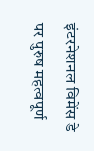इंटरनेशनल विमेंस डे पर पुरुष महत्वपूर्ण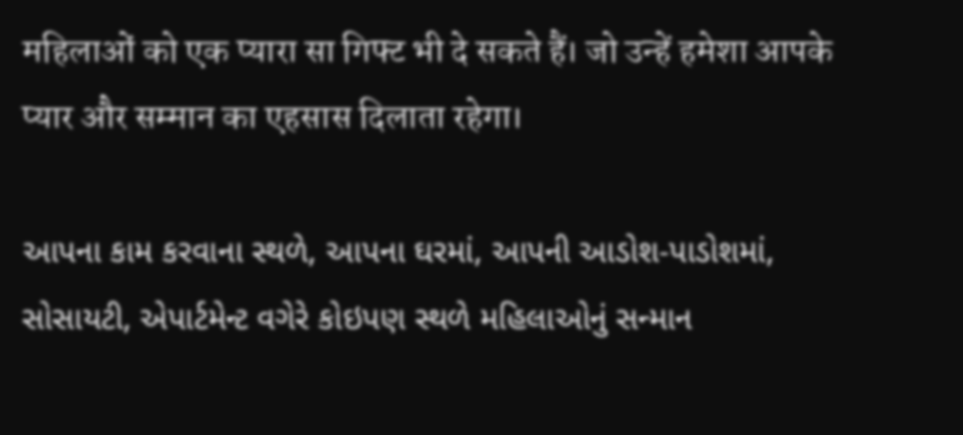महिलाओं को एक प्यारा सा गिफ्ट भी दे सकते हैं। जो उन्हें हमेशा आपके प्यार और सम्मान का एहसास दिलाता रहेगा।

આપના કામ કરવાના સ્થળે, આપના ઘરમાં, આપની આડોશ-પાડોશમાં, સોસાયટી, એપાર્ટમેન્ટ વગેરે કોઇપણ સ્થળે મહિલાઓનું સન્માન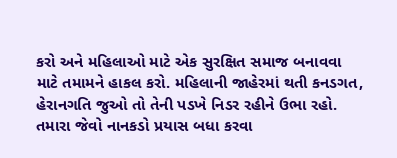કરો અને મહિલાઓ માટે એક સુરક્ષિત સમાજ બનાવવા માટે તમામને હાકલ કરો. મહિલાની જાહેરમાં થતી કનડગત, હેરાનગતિ જુઓ તો તેની પડખે નિડર રહીને ઉભા રહો. તમારા જેવો નાનકડો પ્રયાસ બધા કરવા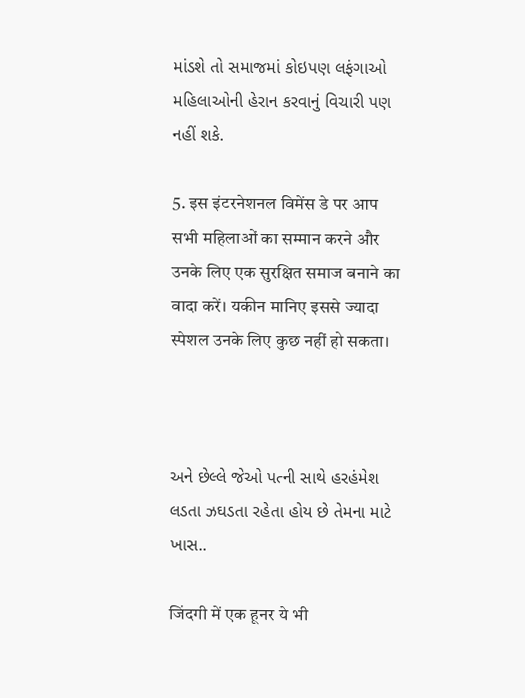માંડશે તો સમાજમાં કોઇપણ લફંગાઓ મહિલાઓની હેરાન કરવાનું વિચારી પણ નહીં શકે.

5. इस इंटरनेशनल विमेंस डे पर आप सभी महिलाओं का सम्मान करने और उनके लिए एक सुरक्षित समाज बनाने का वादा करें। यकीन मानिए इससे ज्यादा स्पेशल उनके लिए कुछ नहीं हो सकता।



અને છેલ્લે જેઓ પત્ની સાથે હરહંમેશ લડતા ઝઘડતા રહેતા હોય છે તેમના માટે ખાસ..

जिंदगी में एक हूनर ये भी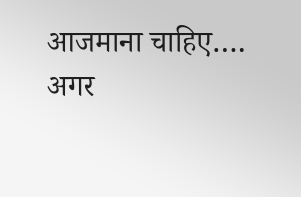आजमाना चाहिए….
अगर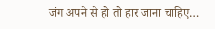जंग अपने से हो तो हार जाना चाहिए…